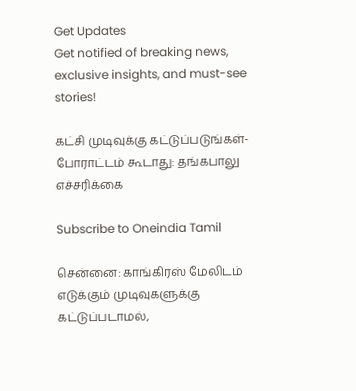Get Updates
Get notified of breaking news, exclusive insights, and must-see stories!

கட்சி முடிவுக்கு கட்டுப்படுங்கள்- போராட்டம் கூடாது: தங்கபாலு எச்சரிக்கை

Subscribe to Oneindia Tamil

சென்னை: காங்கிரஸ் மேலிடம் எடுக்கும் முடிவுகளுக்கு கட்டுப்படாமல்,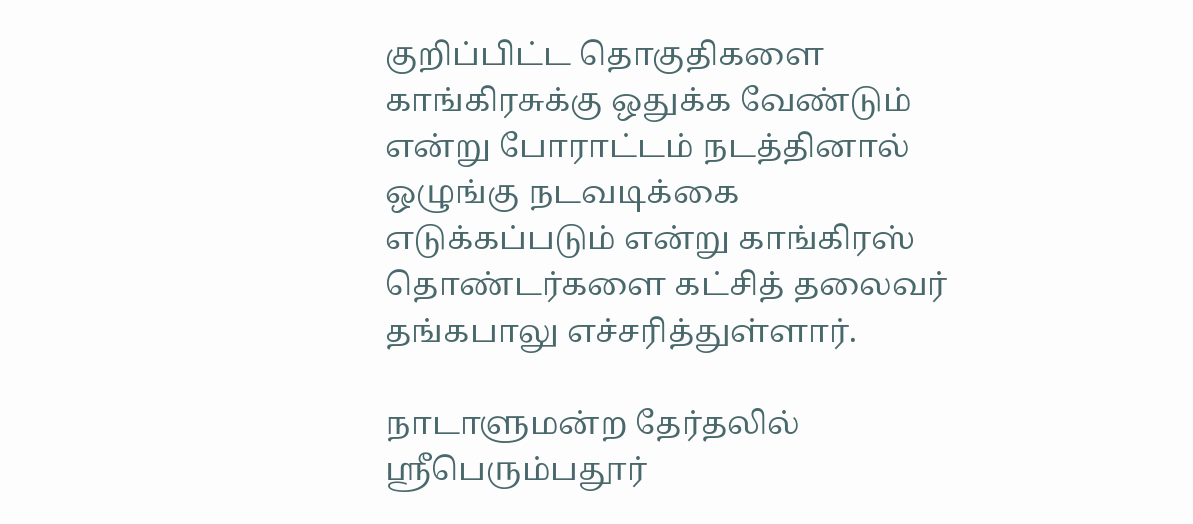குறிப்பிட்ட தொகுதிகளை காங்கிரசுக்கு ஒதுக்க வேண்டும் என்று போராட்டம் நடத்தினால் ஒழுங்கு நடவடிக்கை எடுக்கப்படும் என்று காங்கிரஸ் தொண்டர்களை கட்சித் தலைவர் தங்கபாலு எச்சரித்துள்ளார்.

நாடாளுமன்ற தேர்தலில் ஸ்ரீபெரும்பதூர்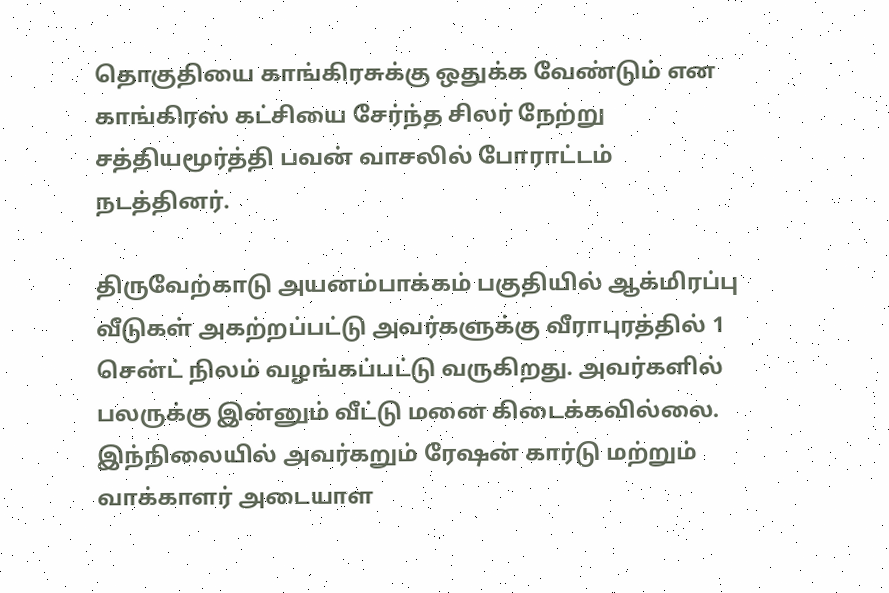தொகுதியை காங்கிரசுக்கு ஒதுக்க வேண்டும் என காங்கிரஸ் கட்சியை சேர்ந்த சிலர் நேற்று சத்தியமூர்த்தி பவன் வாசலில் போராட்டம் நடத்தினர்.

திருவேற்காடு அயனம்பாக்கம் பகுதியில் ஆக்மிரப்பு வீடுகள் அகற்றப்பட்டு அவர்களுக்கு வீராபுரத்தில் 1 சென்ட் நிலம் வழங்கப்பட்டு வருகிறது. அவர்களில் பலருக்கு இன்னும் வீட்டு மனை கிடைக்கவில்லை. இந்நிலையில் அவர்கறும் ரேஷன் கார்டு மற்றும் வாக்காளர் அடையாள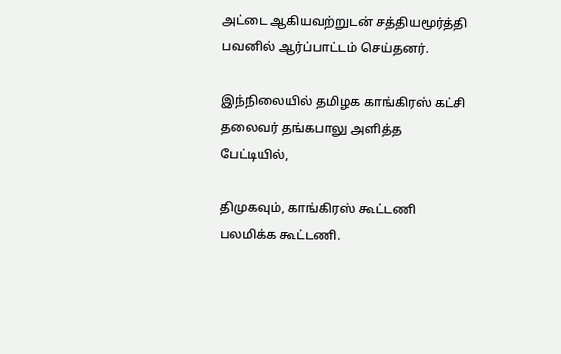அட்டை ஆகியவற்றுடன் சத்தியமூர்த்தி பவனில் ஆர்ப்பாட்டம் செய்தனர்.

இந்நிலையில் தமிழக காங்கிரஸ் கட்சி தலைவர் தங்கபாலு அளித்த பேட்டியில்,

திமுகவும், காங்கிரஸ் கூட்டணி பலமிக்க கூட்டணி.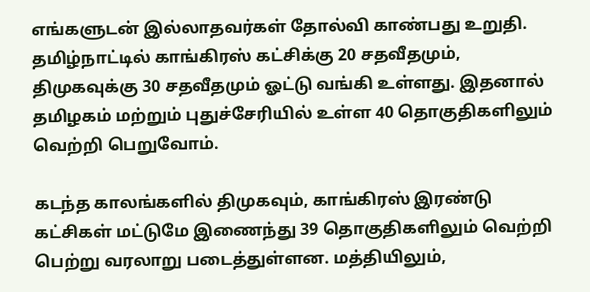எங்களுடன் இல்லாதவர்கள் தோல்வி காண்பது உறுதி. தமிழ்நாட்டில் காங்கிரஸ் கட்சிக்கு 20 சதவீதமும், திமுகவுக்கு 30 சதவீதமும் ஓட்டு வங்கி உள்ளது. இதனால் தமிழகம் மற்றும் புதுச்சேரியில் உள்ள 40 தொகுதிகளிலும் வெற்றி பெறுவோம்.

கடந்த காலங்களில் திமுகவும், காங்கிரஸ் இரண்டு கட்சிகள் மட்டுமே இணைந்து 39 தொகுதிகளிலும் வெற்றி பெற்று வரலாறு படைத்துள்ளன. மத்தியிலும்,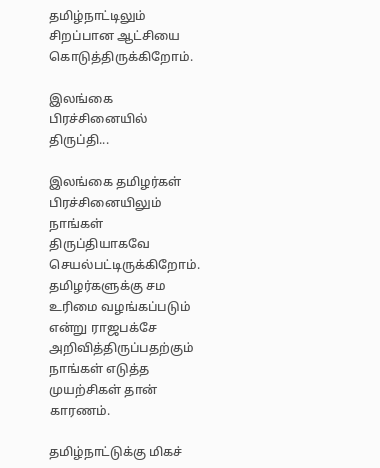தமிழ்நாட்டிலும் சிறப்பான ஆட்சியை கொடுத்திருக்கிறோம்.

இலங்கை பிரச்சினையில் திருப்தி...

இலங்கை தமிழர்கள் பிரச்சினையிலும் நாங்கள் திருப்தியாகவே செயல்பட்டிருக்கிறோம். தமிழர்களுக்கு சம உரிமை வழங்கப்படும் என்று ராஜபக்சே அறிவித்திருப்பதற்கும் நாங்கள் எடுத்த முயற்சிகள் தான் காரணம்.

தமிழ்நாட்டுக்கு மிகச்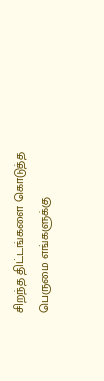சிறந்த திட்டங்களை கொடுத்த பெருமை எங்களுக்கு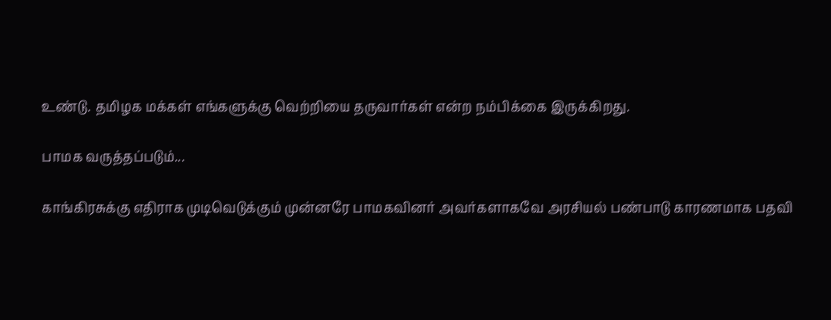உண்டு. தமிழக மக்கள் எங்களுக்கு வெற்றியை தருவார்கள் என்ற நம்பிக்கை இருக்கிறது.

பாமக வருத்தப்படும்...

காங்கிரசுக்கு எதிராக முடிவெடுக்கும் முன்னரே பாமகவினர் அவர்களாகவே அரசியல் பண்பாடு காரணமாக பதவி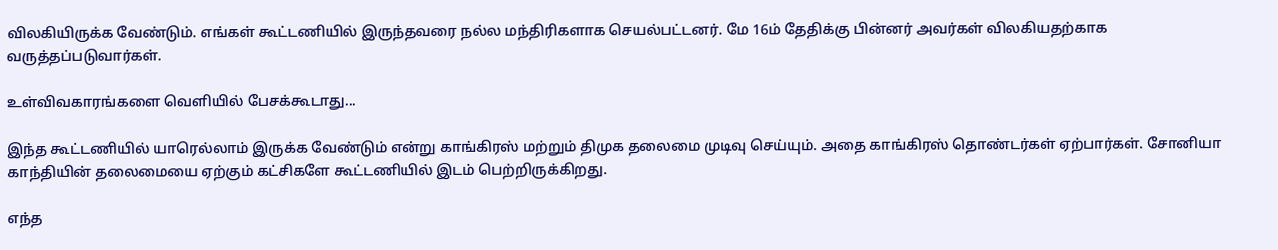விலகியிருக்க வேண்டும். எங்கள் கூட்டணியில் இருந்தவரை நல்ல மந்திரிகளாக செயல்பட்டனர். மே 16ம் தேதிக்கு பின்னர் அவர்கள் விலகியதற்காக வருத்தப்படுவார்கள்.

உள்விவகாரங்களை வெளியில் பேசக்கூடாது...

இந்த கூட்டணியில் யாரெல்லாம் இருக்க வேண்டும் என்று காங்கிரஸ் மற்றும் திமுக தலைமை முடிவு செய்யும். அதை காங்கிரஸ் தொண்டர்கள் ஏற்பார்கள். சோனியா காந்தியின் தலைமையை ஏற்கும் கட்சிகளே கூட்டணியில் இடம் பெற்றிருக்கிறது.

எந்த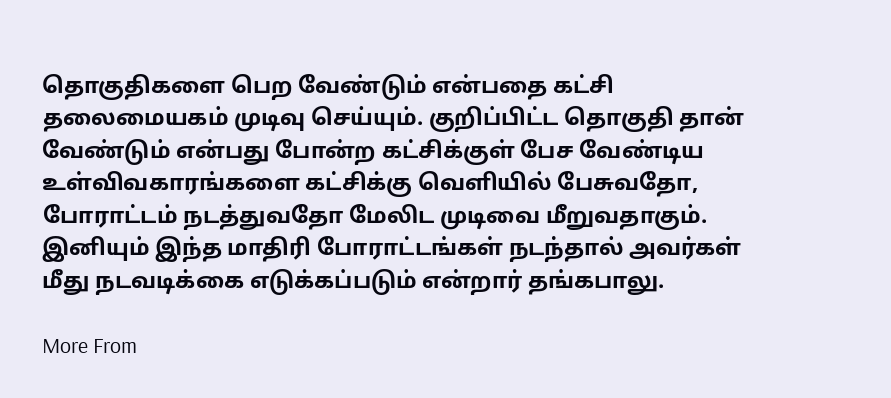தொகுதிகளை பெற வேண்டும் என்பதை கட்சி தலைமையகம் முடிவு செய்யும். குறிப்பிட்ட தொகுதி தான் வேண்டும் என்பது போன்ற கட்சிக்குள் பேச வேண்டிய உள்விவகாரங்களை கட்சிக்கு வெளியில் பேசுவதோ, போராட்டம் நடத்துவதோ மேலிட முடிவை மீறுவதாகும். இனியும் இந்த மாதிரி போராட்டங்கள் நடந்தால் அவர்கள் மீது நடவடிக்கை எடுக்கப்படும் என்றார் தங்கபாலு.

More From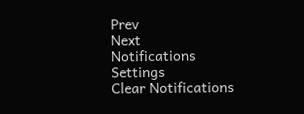Prev
Next
Notifications
Settings
Clear Notifications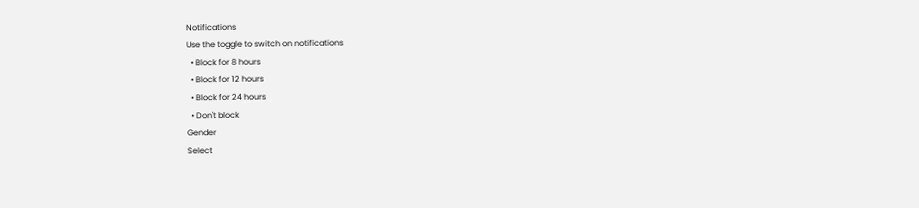Notifications
Use the toggle to switch on notifications
  • Block for 8 hours
  • Block for 12 hours
  • Block for 24 hours
  • Don't block
Gender
Select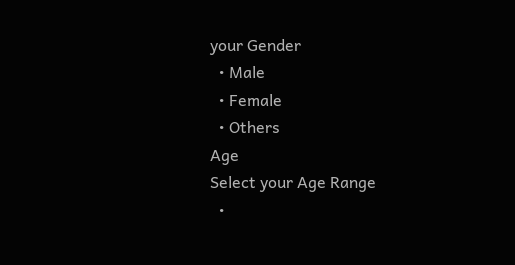your Gender
  • Male
  • Female
  • Others
Age
Select your Age Range
  •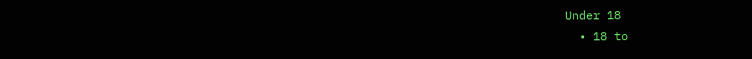Under 18
  • 18 to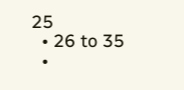25
  • 26 to 35
  •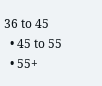36 to 45
  • 45 to 55
  • 55+